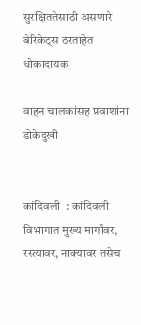सुरक्षिततेसाठी असणारे बेरिकेट्स ठरताहेत धोकादायक

वाहन चालकांसह प्रवाशांना डोकेदुखी


कांदिवली  : कांदिवली विभागात मुख्य मार्गांवर, रस्त्यावर, नाक्यावर तसेच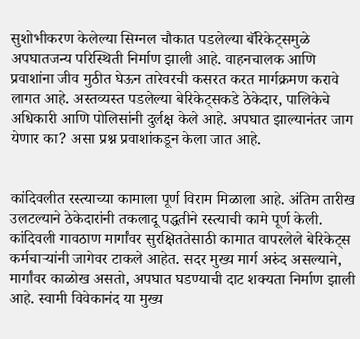सुशोभीकरण केलेल्या सिग्नल चौकात पडलेल्या बॅरिकेट्समुळे अपघातजन्य परिस्थिती निर्माण झाली आहे. वाहनचालक आणि प्रवाशांना जीव मुठीत घेऊन तारेवरची कसरत करत मार्गक्रमण करावे लागत आहे. अस्तव्यस्त पडलेल्या बेरिकेट्सकडे ठेकेदार, पालिकेचे अधिकारी आणि पोलिसांनी दुर्लक्ष केले आहे. अपघात झाल्यानंतर जाग येणार का? असा प्रश्न प्रवाशांकडून केला जात आहे.


कांदिवलीत रस्त्याच्या कामाला पूर्ण विराम मिळाला आहे. अंतिम तारीख उलटल्याने ठेकेदारांनी तकलादू पद्धतीने रस्त्याची कामे पूर्ण केली. कांदिवली गावठाण मार्गांवर सुरक्षिततेसाठी कामात वापरलेले बेरिकेट्स कर्मचाऱ्यांनी जागेवर टाकले आहेत. सदर मुख्य मार्ग अरुंद असल्याने, मार्गांवर काळोख असतो, अपघात घडण्याची दाट शक्यता निर्माण झाली आहे. स्वामी विवेकानंद या मुख्य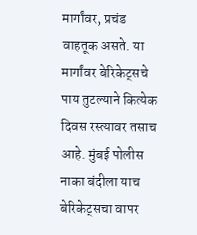मार्गांवर, प्रचंड वाहतूक असते. या मार्गांवर बेरिकेट्सचे पाय तुटल्याने कित्येक दिवस रस्त्यावर तसाच आहे. मुंबई पोलीस नाका बंदीला याच बेरिकेट्सचा वापर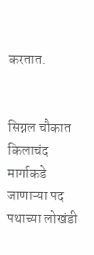करतात.


सिग्नल चौकात किलाचंद मार्गाकडे जाणाऱ्या पद पथाच्या लोखंडी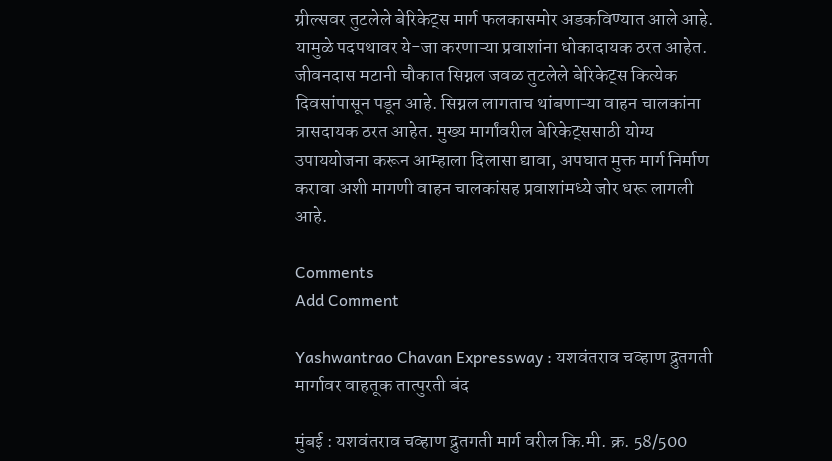ग्रील्सवर तुटलेले बेरिकेट्स मार्ग फलकासमोर अडकविण्यात आले आहे. यामुळे पदपथावर ये-जा करणाऱ्या प्रवाशांना धोकादायक ठरत आहेत. जीवनदास मटानी चौकात सिग्नल जवळ तुटलेले बेरिकेट्स कित्येक दिवसांपासून पडून आहे. सिग्नल लागताच थांबणाऱ्या वाहन चालकांना त्रासदायक ठरत आहेत. मुख्य मार्गांवरील बेरिकेट्ससाठी योग्य उपाययोजना करून आम्हाला दिलासा द्यावा, अपघात मुक्त मार्ग निर्माण करावा अशी मागणी वाहन चालकांसह प्रवाशांमध्ये जोर धरू लागली आहे.

Comments
Add Comment

Yashwantrao Chavan Expressway : यशवंतराव चव्हाण द्रुतगती मार्गावर वाहतूक तात्पुरती बंद

मुंबई : यशवंतराव चव्हाण द्रुतगती मार्ग वरील कि.मी. क्र. 58/500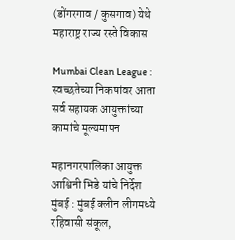(डोंगरगाव / कुसगाव) येथे महाराष्ट्र राज्य रस्ते विकास

Mumbai Clean League : स्वच्छतेच्या निकषांवर आता सर्व सहायक आयुक्तांच्या कामांचे मूल्यमापन

महानगरपालिका आयुक्त आश्विनी भिडे यांचे निर्देश मुंबई : मुंबई क्लीन लीगमध्ये रहिवासी संकूल,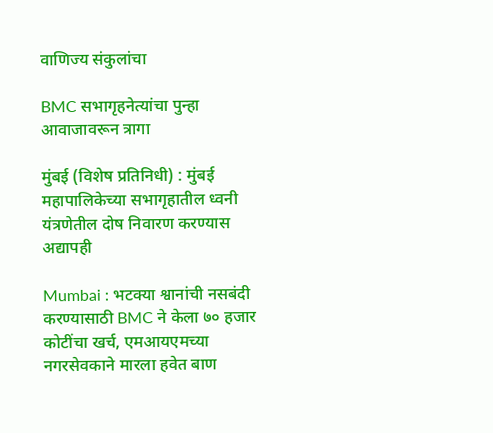वाणिज्य संकुलांचा

BMC सभागृहनेत्यांचा पुन्हा आवाजावरून त्रागा

मुंबई (विशेष प्रतिनिधी) : मुंबई महापालिकेच्या सभागृहातील ध्वनी यंत्रणेतील दोष निवारण करण्यास अद्यापही

Mumbai : भटक्या श्वानांची नसबंदी करण्यासाठी BMC ने केला ७० हजार कोटींचा खर्च, एमआयएमच्या नगरसेवकाने मारला हवेत बाण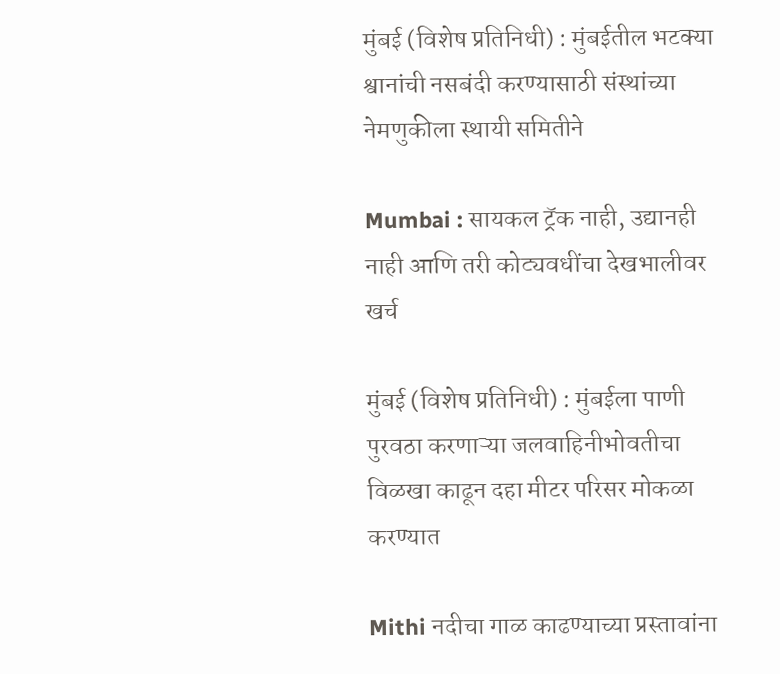मुंबई (विशेष प्रतिनिधी) : मुंबईतील भटक्या श्वानांची नसबंदी करण्यासाठी संस्थांच्या नेमणुकीला स्थायी समितीने

Mumbai : सायकल ट्रॅक नाही, उद्यानही नाही आणि तरी कोट्यवधींचा देखभालीवर खर्च

मुंबई (विशेष प्रतिनिधी) : मुंबईला पाणी पुरवठा करणाऱ्या जलवाहिनीभोवतीचा विळखा काढून दहा मीटर परिसर मोकळा करण्यात

Mithi नदीचा गाळ काढण्याच्या प्रस्तावांना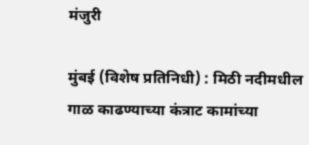मंजुरी

मुंबई (विशेष प्रतिनिधी) : मिठी नदीमधील गाळ काढण्याच्या कंत्राट कामांच्या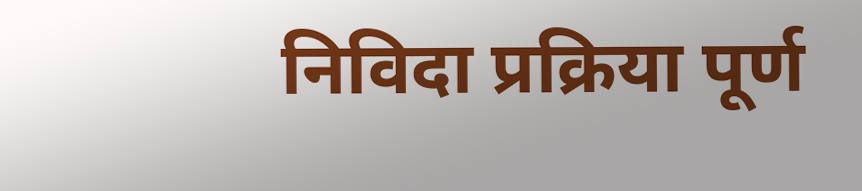निविदा प्रक्रिया पूर्ण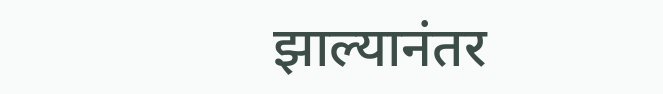झाल्यानंतर